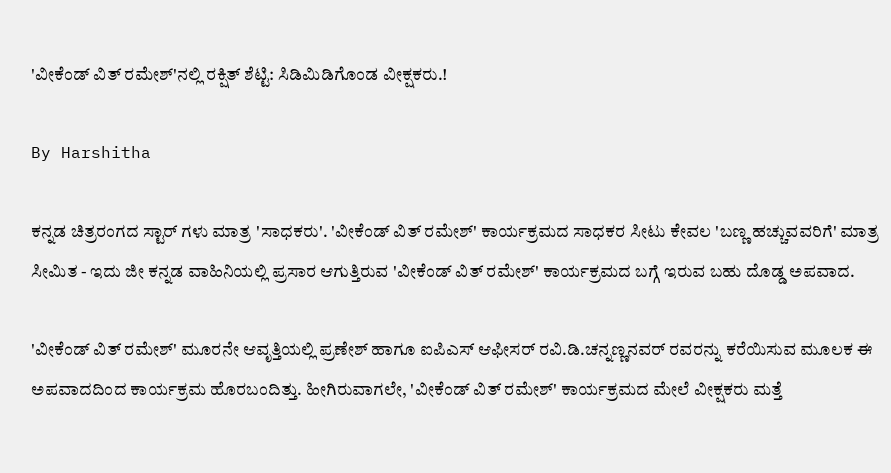'ವೀಕೆಂಡ್ ವಿತ್ ರಮೇಶ್'ನಲ್ಲಿ ರಕ್ಷಿತ್ ಶೆಟ್ಟಿ: ಸಿಡಿಮಿಡಿಗೊಂಡ ವೀಕ್ಷಕರು.!

By Harshitha

ಕನ್ನಡ ಚಿತ್ರರಂಗದ ಸ್ಟಾರ್ ಗಳು ಮಾತ್ರ 'ಸಾಧಕರು'. 'ವೀಕೆಂಡ್ ವಿತ್ ರಮೇಶ್' ಕಾರ್ಯಕ್ರಮದ ಸಾಧಕರ ಸೀಟು ಕೇವಲ 'ಬಣ್ಣ ಹಚ್ಚುವವರಿಗೆ' ಮಾತ್ರ ಸೀಮಿತ - ಇದು ಜೀ ಕನ್ನಡ ವಾಹಿನಿಯಲ್ಲಿ ಪ್ರಸಾರ ಆಗುತ್ತಿರುವ 'ವೀಕೆಂಡ್ ವಿತ್ ರಮೇಶ್' ಕಾರ್ಯಕ್ರಮದ ಬಗ್ಗೆ ಇರುವ ಬಹು ದೊಡ್ಡ ಅಪವಾದ.

'ವೀಕೆಂಡ್ ವಿತ್ ರಮೇಶ್' ಮೂರನೇ ಆವೃತ್ತಿಯಲ್ಲಿ ಪ್ರಣೇಶ್ ಹಾಗೂ ಐಪಿಎಸ್ ಆಫೀಸರ್ ರವಿ.ಡಿ.ಚನ್ನಣ್ಣನವರ್ ರವರನ್ನು ಕರೆಯಿಸುವ ಮೂಲಕ ಈ ಅಪವಾದದಿಂದ ಕಾರ್ಯಕ್ರಮ ಹೊರಬಂದಿತ್ತು. ಹೀಗಿರುವಾಗಲೇ, 'ವೀಕೆಂಡ್ ವಿತ್ ರಮೇಶ್' ಕಾರ್ಯಕ್ರಮದ ಮೇಲೆ ವೀಕ್ಷಕರು ಮತ್ತೆ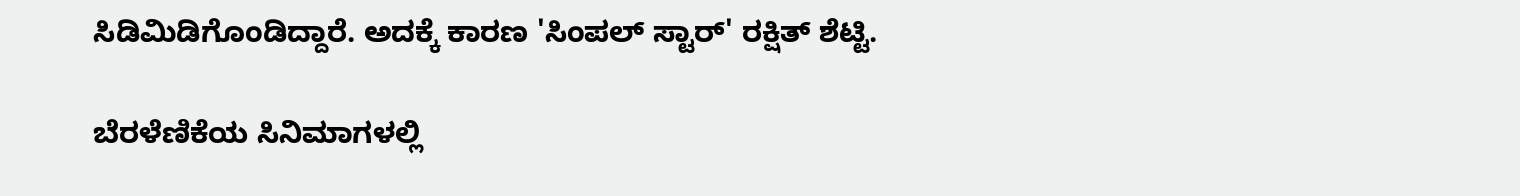ಸಿಡಿಮಿಡಿಗೊಂಡಿದ್ದಾರೆ. ಅದಕ್ಕೆ ಕಾರಣ 'ಸಿಂಪಲ್ ಸ್ಟಾರ್' ರಕ್ಷಿತ್ ಶೆಟ್ಟಿ.

ಬೆರಳೆಣಿಕೆಯ ಸಿನಿಮಾಗಳಲ್ಲಿ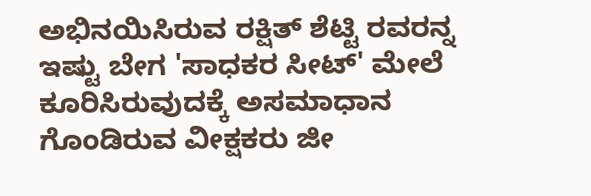ಅಭಿನಯಿಸಿರುವ ರಕ್ಷಿತ್ ಶೆಟ್ಟಿ ರವರನ್ನ ಇಷ್ಟು ಬೇಗ 'ಸಾಧಕರ ಸೀಟ್' ಮೇಲೆ ಕೂರಿಸಿರುವುದಕ್ಕೆ ಅಸಮಾಧಾನ ಗೊಂಡಿರುವ ವೀಕ್ಷಕರು ಜೀ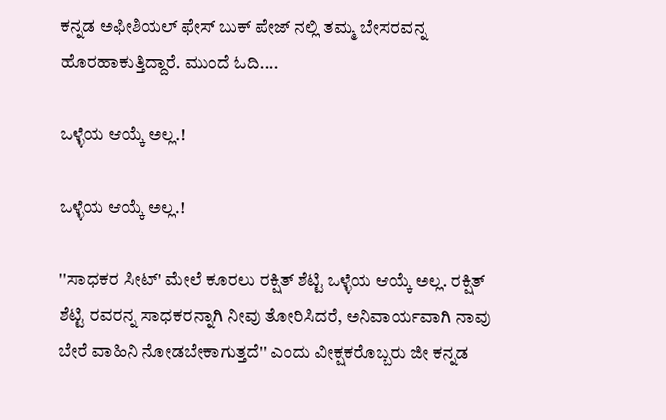ಕನ್ನಡ ಅಫೀಶಿಯಲ್ ಫೇಸ್ ಬುಕ್ ಪೇಜ್ ನಲ್ಲಿ ತಮ್ಮ ಬೇಸರವನ್ನ ಹೊರಹಾಕುತ್ತಿದ್ದಾರೆ. ಮುಂದೆ ಓದಿ....

ಒಳ್ಳೆಯ ಆಯ್ಕೆ ಅಲ್ಲ.!

ಒಳ್ಳೆಯ ಆಯ್ಕೆ ಅಲ್ಲ.!

''ಸಾಧಕರ ಸೀಟ್' ಮೇಲೆ ಕೂರಲು ರಕ್ಷಿತ್ ಶೆಟ್ಟಿ ಒಳ್ಳೆಯ ಆಯ್ಕೆ ಅಲ್ಲ. ರಕ್ಷಿತ್ ಶೆಟ್ಟಿ ರವರನ್ನ ಸಾಧಕರನ್ನಾಗಿ ನೀವು ತೋರಿಸಿದರೆ, ಅನಿವಾರ್ಯವಾಗಿ ನಾವು ಬೇರೆ ವಾಹಿನಿ ನೋಡಬೇಕಾಗುತ್ತದೆ'' ಎಂದು ವೀಕ್ಷಕರೊಬ್ಬರು ಜೀ ಕನ್ನಡ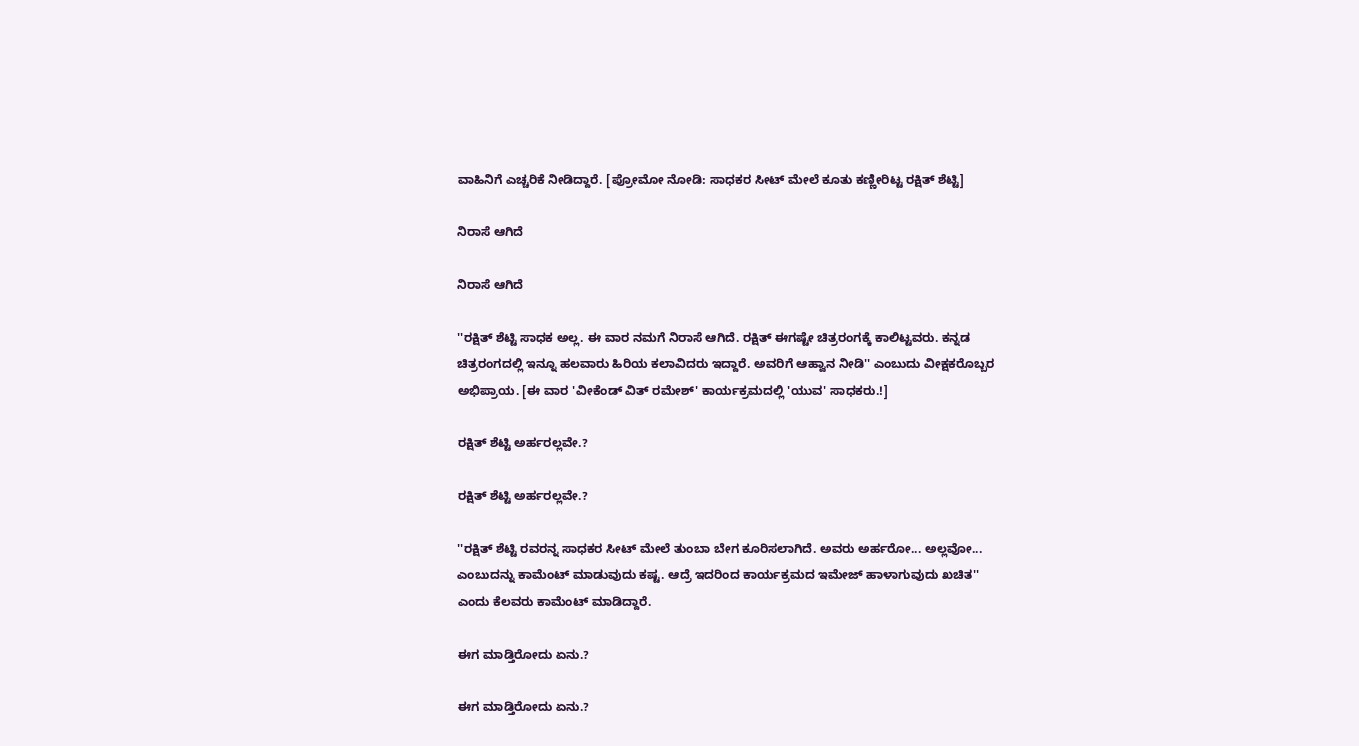ವಾಹಿನಿಗೆ ಎಚ್ಚರಿಕೆ ನೀಡಿದ್ದಾರೆ. [ಪ್ರೋಮೋ ನೋಡಿ: ಸಾಧಕರ ಸೀಟ್ ಮೇಲೆ ಕೂತು ಕಣ್ಣೀರಿಟ್ಟ ರಕ್ಷಿತ್ ಶೆಟ್ಟಿ]

ನಿರಾಸೆ ಆಗಿದೆ

ನಿರಾಸೆ ಆಗಿದೆ

''ರಕ್ಷಿತ್ ಶೆಟ್ಟಿ ಸಾಧಕ ಅಲ್ಲ. ಈ ವಾರ ನಮಗೆ ನಿರಾಸೆ ಆಗಿದೆ. ರಕ್ಷಿತ್ ಈಗಷ್ಟೇ ಚಿತ್ರರಂಗಕ್ಕೆ ಕಾಲಿಟ್ಟವರು. ಕನ್ನಡ ಚಿತ್ರರಂಗದಲ್ಲಿ ಇನ್ನೂ ಹಲವಾರು ಹಿರಿಯ ಕಲಾವಿದರು ಇದ್ದಾರೆ. ಅವರಿಗೆ ಆಹ್ವಾನ ನೀಡಿ'' ಎಂಬುದು ವೀಕ್ಷಕರೊಬ್ಬರ ಅಭಿಪ್ರಾಯ. [ಈ ವಾರ 'ವೀಕೆಂಡ್ ವಿತ್ ರಮೇಶ್' ಕಾರ್ಯಕ್ರಮದಲ್ಲಿ 'ಯುವ' ಸಾಧಕರು.!]

ರಕ್ಷಿತ್ ಶೆಟ್ಟಿ ಅರ್ಹರಲ್ಲವೇ.?

ರಕ್ಷಿತ್ ಶೆಟ್ಟಿ ಅರ್ಹರಲ್ಲವೇ.?

''ರಕ್ಷಿತ್ ಶೆಟ್ಟಿ ರವರನ್ನ ಸಾಧಕರ ಸೀಟ್ ಮೇಲೆ ತುಂಬಾ ಬೇಗ ಕೂರಿಸಲಾಗಿದೆ. ಅವರು ಅರ್ಹರೋ... ಅಲ್ಲವೋ... ಎಂಬುದನ್ನು ಕಾಮೆಂಟ್ ಮಾಡುವುದು ಕಷ್ಟ. ಆದ್ರೆ ಇದರಿಂದ ಕಾರ್ಯಕ್ರಮದ ಇಮೇಜ್ ಹಾಳಾಗುವುದು ಖಚಿತ'' ಎಂದು ಕೆಲವರು ಕಾಮೆಂಟ್ ಮಾಡಿದ್ದಾರೆ.

ಈಗ ಮಾಡ್ತಿರೋದು ಏನು.?

ಈಗ ಮಾಡ್ತಿರೋದು ಏನು.?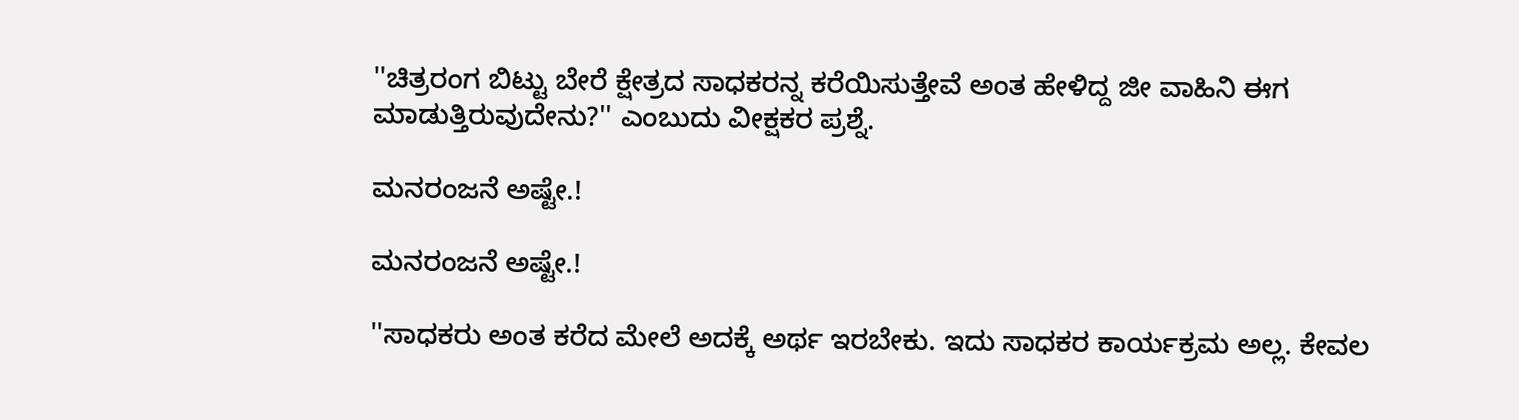''ಚಿತ್ರರಂಗ ಬಿಟ್ಟು ಬೇರೆ ಕ್ಷೇತ್ರದ ಸಾಧಕರನ್ನ ಕರೆಯಿಸುತ್ತೇವೆ ಅಂತ ಹೇಳಿದ್ದ ಜೀ ವಾಹಿನಿ ಈಗ ಮಾಡುತ್ತಿರುವುದೇನು?'' ಎಂಬುದು ವೀಕ್ಷಕರ ಪ್ರಶ್ನೆ.

ಮನರಂಜನೆ ಅಷ್ಟೇ.!

ಮನರಂಜನೆ ಅಷ್ಟೇ.!

''ಸಾಧಕರು ಅಂತ ಕರೆದ ಮೇಲೆ ಅದಕ್ಕೆ ಅರ್ಥ ಇರಬೇಕು. ಇದು ಸಾಧಕರ ಕಾರ್ಯಕ್ರಮ ಅಲ್ಲ. ಕೇವಲ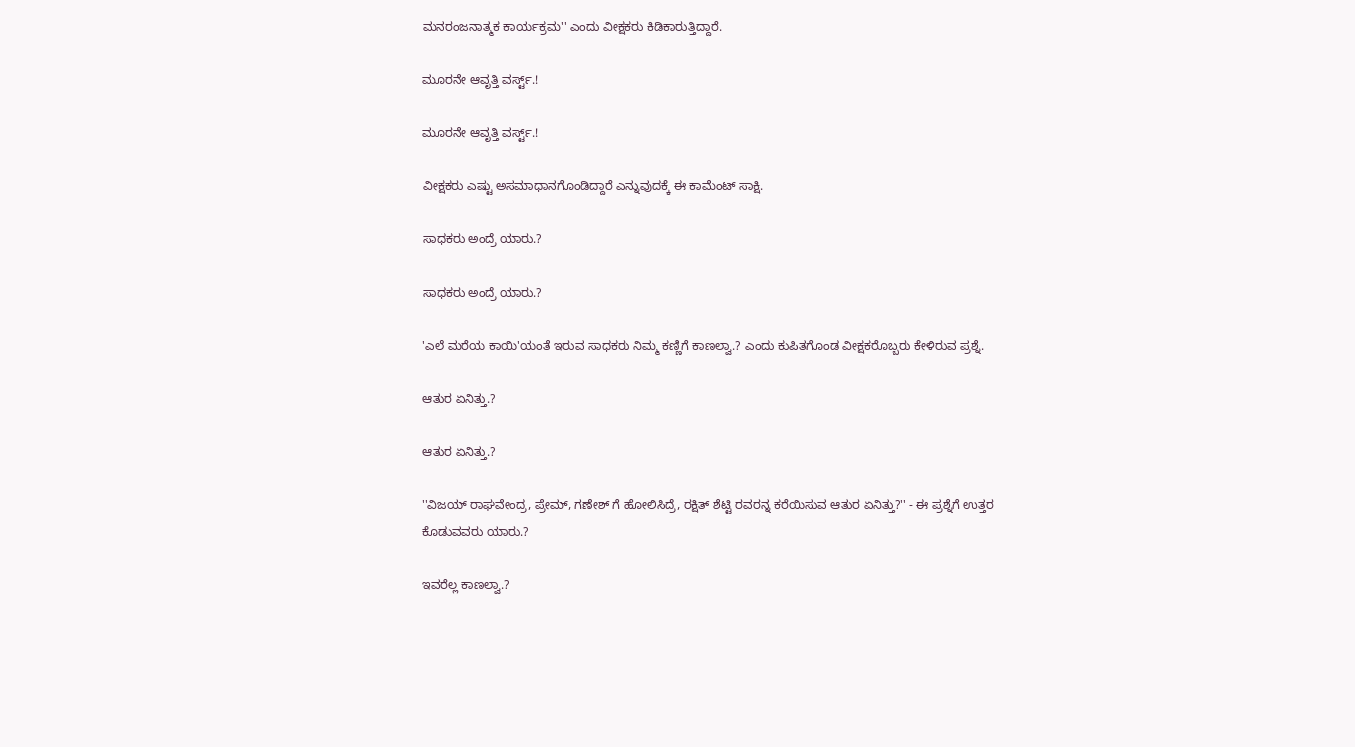ಮನರಂಜನಾತ್ಮಕ ಕಾರ್ಯಕ್ರಮ'' ಎಂದು ವೀಕ್ಷಕರು ಕಿಡಿಕಾರುತ್ತಿದ್ದಾರೆ.

ಮೂರನೇ ಆವೃತ್ತಿ ವರ್ಸ್ಟ್.!

ಮೂರನೇ ಆವೃತ್ತಿ ವರ್ಸ್ಟ್.!

ವೀಕ್ಷಕರು ಎಷ್ಟು ಅಸಮಾಧಾನಗೊಂಡಿದ್ದಾರೆ ಎನ್ನುವುದಕ್ಕೆ ಈ ಕಾಮೆಂಟ್ ಸಾಕ್ಷಿ.

ಸಾಧಕರು ಅಂದ್ರೆ ಯಾರು.?

ಸಾಧಕರು ಅಂದ್ರೆ ಯಾರು.?

'ಎಲೆ ಮರೆಯ ಕಾಯಿ'ಯಂತೆ ಇರುವ ಸಾಧಕರು ನಿಮ್ಮ ಕಣ್ಣಿಗೆ ಕಾಣಲ್ವಾ.? ಎಂದು ಕುಪಿತಗೊಂಡ ವೀಕ್ಷಕರೊಬ್ಬರು ಕೇಳಿರುವ ಪ್ರಶ್ನೆ.

ಆತುರ ಏನಿತ್ತು.?

ಆತುರ ಏನಿತ್ತು.?

''ವಿಜಯ್ ರಾಘವೇಂದ್ರ, ಪ್ರೇಮ್, ಗಣೇಶ್ ಗೆ ಹೋಲಿಸಿದ್ರೆ, ರಕ್ಷಿತ್ ಶೆಟ್ಟಿ ರವರನ್ನ ಕರೆಯಿಸುವ ಆತುರ ಏನಿತ್ತು?'' - ಈ ಪ್ರಶ್ನೆಗೆ ಉತ್ತರ ಕೊಡುವವರು ಯಾರು.?

ಇವರೆಲ್ಲ ಕಾಣಲ್ವಾ.?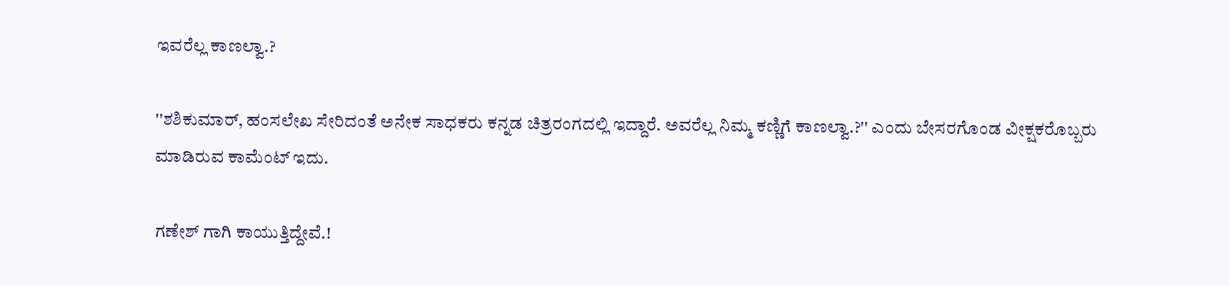ಇವರೆಲ್ಲ ಕಾಣಲ್ವಾ.?

''ಶಶಿಕುಮಾರ್, ಹಂಸಲೇಖ ಸೇರಿದಂತೆ ಅನೇಕ ಸಾಧಕರು ಕನ್ನಡ ಚಿತ್ರರಂಗದಲ್ಲಿ ಇದ್ದಾರೆ. ಅವರೆಲ್ಲ ನಿಮ್ಮ ಕಣ್ಣಿಗೆ ಕಾಣಲ್ವಾ.?'' ಎಂದು ಬೇಸರಗೊಂಡ ವೀಕ್ಷಕರೊಬ್ಬರು ಮಾಡಿರುವ ಕಾಮೆಂಟ್ ಇದು.

ಗಣೇಶ್ ಗಾಗಿ ಕಾಯುತ್ತಿದ್ದೇವೆ.!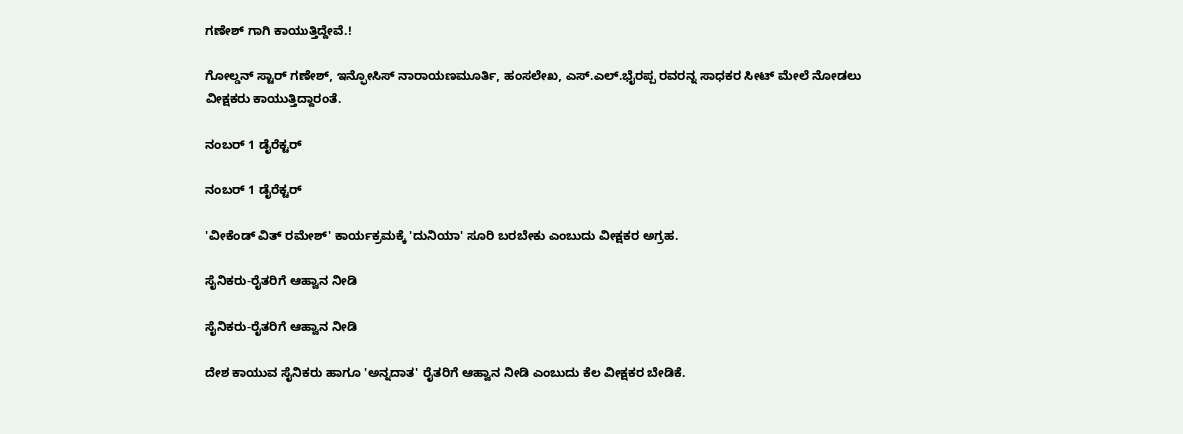ಗಣೇಶ್ ಗಾಗಿ ಕಾಯುತ್ತಿದ್ದೇವೆ.!

ಗೋಲ್ಡನ್ ಸ್ಟಾರ್ ಗಣೇಶ್, ಇನ್ಫೋಸಿಸ್ ನಾರಾಯಣಮೂರ್ತಿ, ಹಂಸಲೇಖ, ಎಸ್.ಎಲ್.ಭೈರಪ್ಪ ರವರನ್ನ ಸಾಧಕರ ಸೀಟ್ ಮೇಲೆ ನೋಡಲು ವೀಕ್ಷಕರು ಕಾಯುತ್ತಿದ್ದಾರಂತೆ.

ನಂಬರ್ 1 ಡೈರೆಕ್ಟರ್

ನಂಬರ್ 1 ಡೈರೆಕ್ಟರ್

'ವೀಕೆಂಡ್ ವಿತ್ ರಮೇಶ್' ಕಾರ್ಯಕ್ರಮಕ್ಕೆ 'ದುನಿಯಾ' ಸೂರಿ ಬರಬೇಕು ಎಂಬುದು ವೀಕ್ಷಕರ ಅಗ್ರಹ.

ಸೈನಿಕರು-ರೈತರಿಗೆ ಆಹ್ವಾನ ನೀಡಿ

ಸೈನಿಕರು-ರೈತರಿಗೆ ಆಹ್ವಾನ ನೀಡಿ

ದೇಶ ಕಾಯುವ ಸೈನಿಕರು ಹಾಗೂ 'ಅನ್ನದಾತ' ರೈತರಿಗೆ ಆಹ್ವಾನ ನೀಡಿ ಎಂಬುದು ಕೆಲ ವೀಕ್ಷಕರ ಬೇಡಿಕೆ.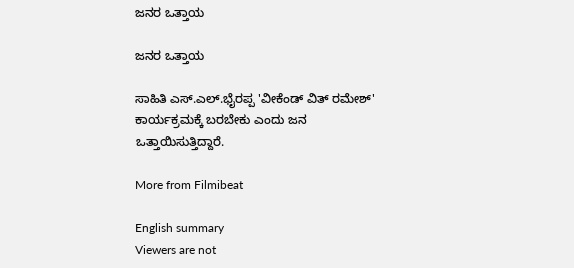ಜನರ ಒತ್ತಾಯ

ಜನರ ಒತ್ತಾಯ

ಸಾಹಿತಿ ಎಸ್.ಎಲ್.ಭೈರಪ್ಪ 'ವೀಕೆಂಡ್ ವಿತ್ ರಮೇಶ್' ಕಾರ್ಯಕ್ರಮಕ್ಕೆ ಬರಬೇಕು ಎಂದು ಜನ ಒತ್ತಾಯಿಸುತ್ತಿದ್ದಾರೆ.

More from Filmibeat

English summary
Viewers are not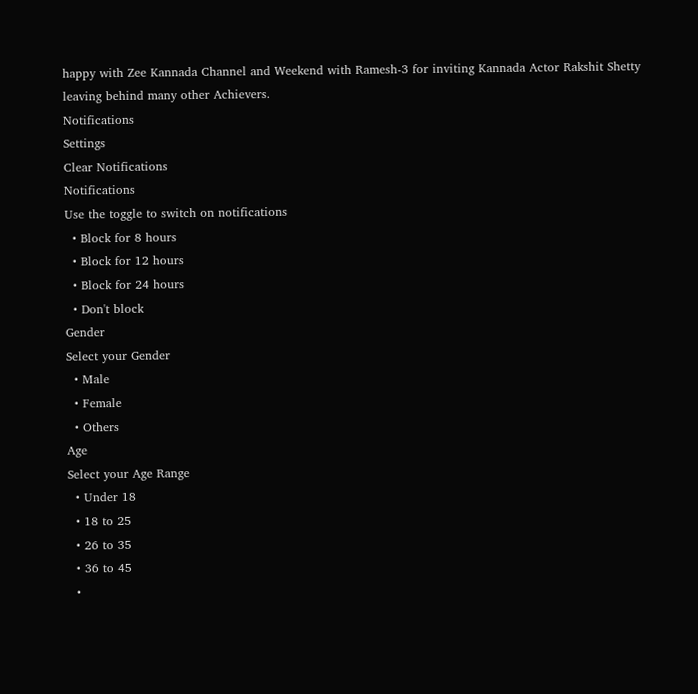happy with Zee Kannada Channel and Weekend with Ramesh-3 for inviting Kannada Actor Rakshit Shetty leaving behind many other Achievers.
Notifications
Settings
Clear Notifications
Notifications
Use the toggle to switch on notifications
  • Block for 8 hours
  • Block for 12 hours
  • Block for 24 hours
  • Don't block
Gender
Select your Gender
  • Male
  • Female
  • Others
Age
Select your Age Range
  • Under 18
  • 18 to 25
  • 26 to 35
  • 36 to 45
  •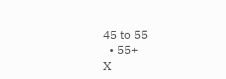45 to 55
  • 55+
X